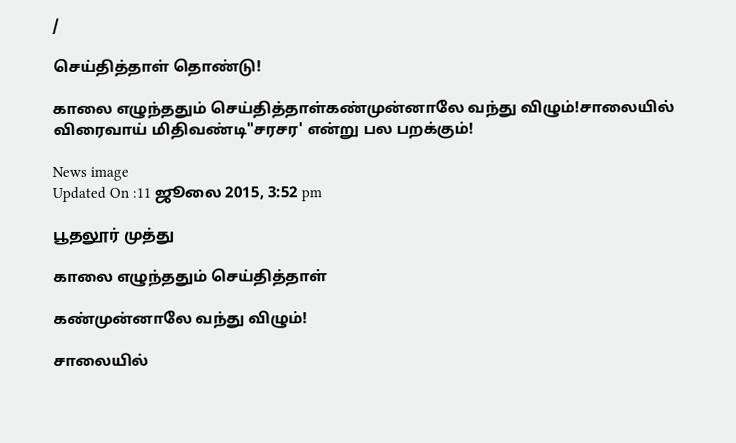/

செய்தித்தாள் தொண்டு!

காலை எழுந்ததும் செய்தித்தாள்கண்முன்னாலே வந்து விழும்!சாலையில் விரைவாய் மிதிவண்டி"சரசர' என்று பல பறக்கும்!

News image
Updated On :11 ஜூலை 2015, 3:52 pm

பூதலூர் முத்து

காலை எழுந்ததும் செய்தித்தாள்

கண்முன்னாலே வந்து விழும்!

சாலையில்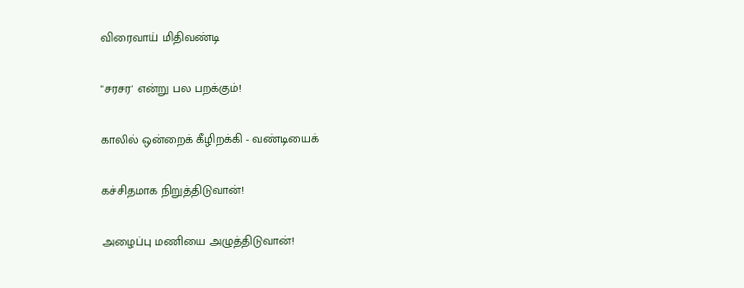விரைவாய் மிதிவண்டி

"சரசர' என்று பல பறக்கும்!

காலில் ஒன்றைக் கீழிறக்கி - வண்டியைக்

கச்சிதமாக நிறுத்திடுவான்!

அழைப்பு மணியை அழுத்திடுவான்!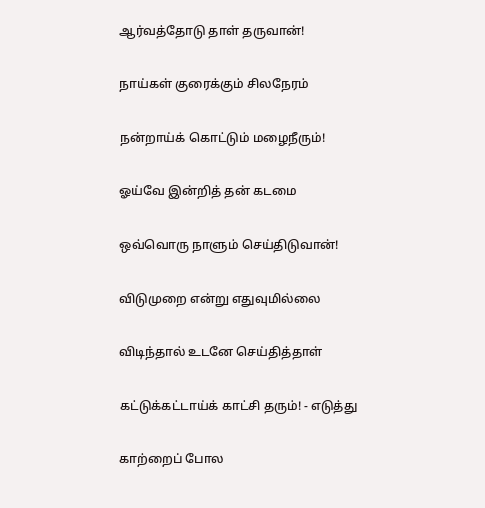ஆர்வத்தோடு தாள் தருவான்!

நாய்கள் குரைக்கும் சிலநேரம்

நன்றாய்க் கொட்டும் மழைநீரும்!

ஓய்வே இன்றித் தன் கடமை

ஒவ்வொரு நாளும் செய்திடுவான்!

விடுமுறை என்று எதுவுமில்லை

விடிந்தால் உடனே செய்தித்தாள்

கட்டுக்கட்டாய்க் காட்சி தரும்! - எடுத்து

காற்றைப் போல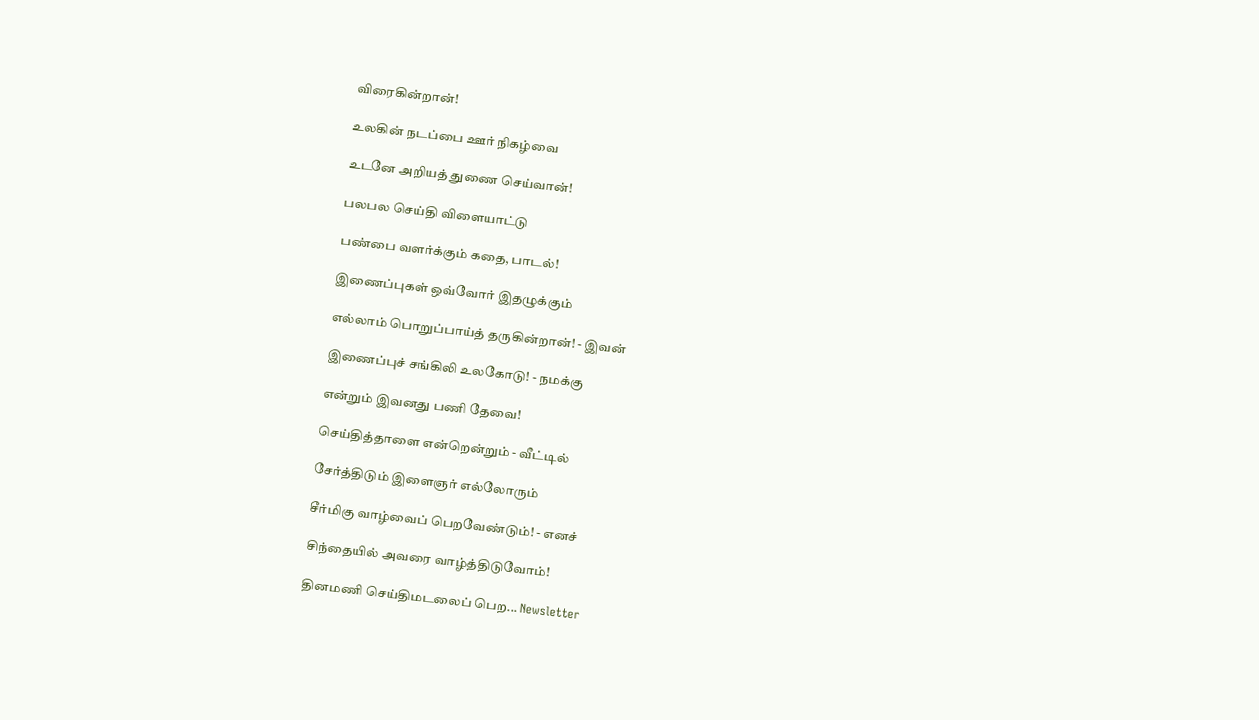விரைகின்றான்!

உலகின் நடப்பை ஊர் நிகழ்வை

உடனே அறியத் துணை செய்வான்!

பலபல செய்தி விளையாட்டு

பண்பை வளர்க்கும் கதை, பாடல்!

இணைப்புகள் ஒவ்வோர் இதழுக்கும்

எல்லாம் பொறுப்பாய்த் தருகின்றான்! - இவன்

இணைப்புச் சங்கிலி உலகோடு! - நமக்கு

என்றும் இவனது பணி தேவை!

செய்தித்தாளை என்றென்றும் - வீட்டில்

சேர்த்திடும் இளைஞர் எல்லோரும்

சீர்மிகு வாழ்வைப் பெறவேண்டும்! - எனச்

சிந்தையில் அவரை வாழ்த்திடுவோம்!

தினமணி செய்திமடலைப் பெற... Newsletter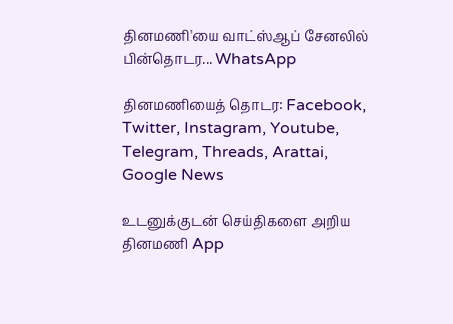தினமணி'யை வாட்ஸ்ஆப் சேனலில் பின்தொடர... WhatsApp

தினமணியைத் தொடர: Facebook, Twitter, Instagram, Youtube, Telegram, Threads, Arattai, Google News

உடனுக்குடன் செய்திகளை அறிய தினமணி App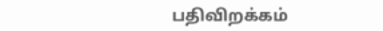பதிவிறக்கம்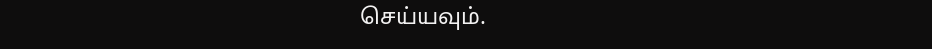செய்யவும்.